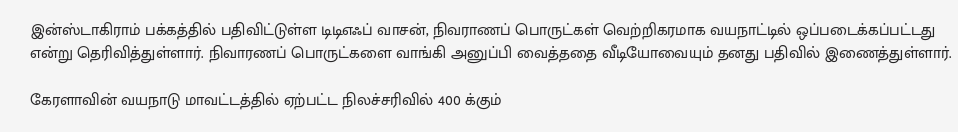இன்ஸ்டாகிராம் பக்கத்தில் பதிவிட்டுள்ள டிடிஎஃப் வாசன், நிவராணப் பொருட்கள் வெற்றிகரமாக வயநாட்டில் ஒப்படைக்கப்பட்டது என்று தெரிவித்துள்ளார். நிவாரணப் பொருட்களை வாங்கி அனுப்பி வைத்ததை வீடியோவையும் தனது பதிவில் இணைத்துள்ளார்.

கேரளாவின் வயநாடு மாவட்டத்தில் ஏற்பட்ட நிலச்சரிவில் 400 க்கும்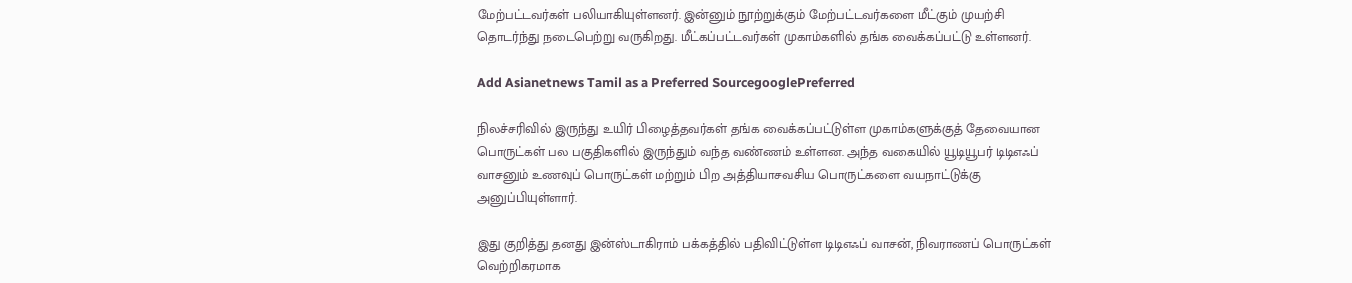மேற்பட்டவர்கள் பலியாகியுள்ளனர். இன்னும் நூற்றுக்கும் மேற்பட்டவர்களை மீட்கும் முயற்சி தொடர்ந்து நடைபெற்று வருகிறது. மீட்கப்பட்டவர்கள் முகாம்களில் தங்க வைக்கப்பட்டு உள்ளனர்.

Add Asianetnews Tamil as a Preferred SourcegooglePreferred

நிலச்சரிவில் இருந்து உயிர் பிழைத்தவர்கள் தங்க வைக்கப்பட்டுள்ள முகாம்களுக்குத் தேவையான பொருட்கள் பல பகுதிகளில் இருந்தும் வந்த வண்ணம் உள்ளன. அந்த வகையில் யூடியூபர் டிடிஎஃப் வாசனும் உணவுப் பொருட்கள் மற்றும் பிற அத்தியாசவசிய பொருட்களை வயநாட்டுக்கு அனுப்பியுள்ளார்.

இது குறித்து தனது இன்ஸ்டாகிராம் பக்கத்தில் பதிவிட்டுள்ள டிடிஎஃப் வாசன், நிவராணப் பொருட்கள் வெற்றிகரமாக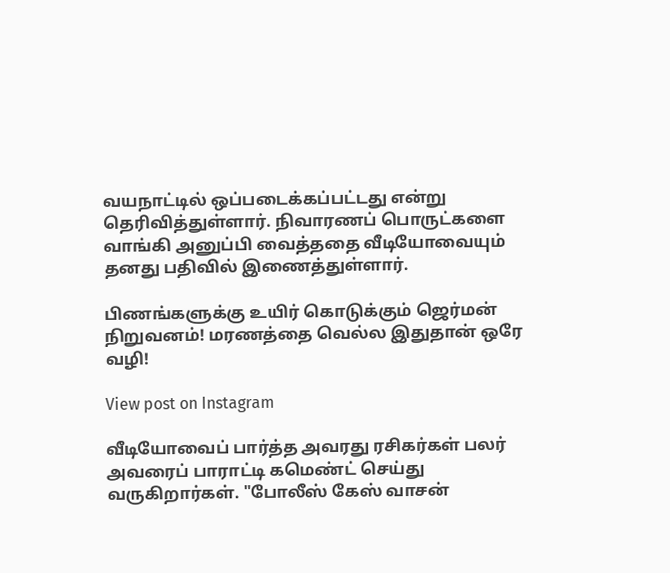வயநாட்டில் ஒப்படைக்கப்பட்டது என்று தெரிவித்துள்ளார். நிவாரணப் பொருட்களை வாங்கி அனுப்பி வைத்ததை வீடியோவையும் தனது பதிவில் இணைத்துள்ளார்.

பிணங்களுக்கு உயிர் கொடுக்கும் ஜெர்மன் நிறுவனம்! மரணத்தை வெல்ல இதுதான் ஒரே வழி!

View post on Instagram

வீடியோவைப் பார்த்த அவரது ரசிகர்கள் பலர் அவரைப் பாராட்டி கமெண்ட் செய்து வருகிறார்கள். "போலீஸ் கேஸ் வாசன்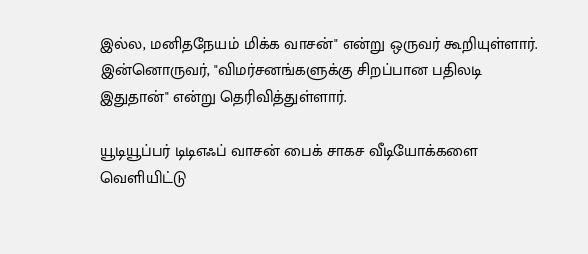இல்ல, மனிதநேயம் மிக்க வாசன்" என்று ஒருவர் கூறியுள்ளார். இன்னொருவர், "விமர்சனங்களுக்கு சிறப்பான பதிலடி இதுதான்" என்று தெரிவித்துள்ளார்.

யூடியூப்பர் டிடிஎஃப் வாசன் பைக் சாகச வீடியோக்களை வெளியிட்டு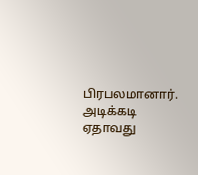பிரபலமானார். அடிக்கடி ஏதாவது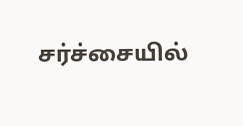சர்ச்சையில்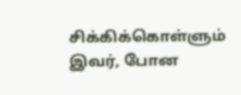சிக்கிக்கொள்ளும் இவர், போன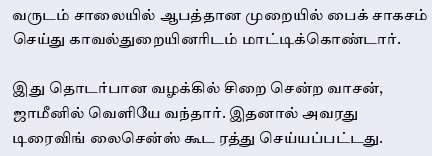வருடம் சாலையில் ஆபத்தான முறையில் பைக் சாகசம் செய்து காவல்துறையினரிடம் மாட்டிக்கொண்டார்.

இது தொடர்பான வழக்கில் சிறை சென்ற வாசன், ஜாமீனில் வெளியே வந்தார். இதனால் அவரது டிரைவிங் லைசென்ஸ் கூட ரத்து செய்யப்பட்டது.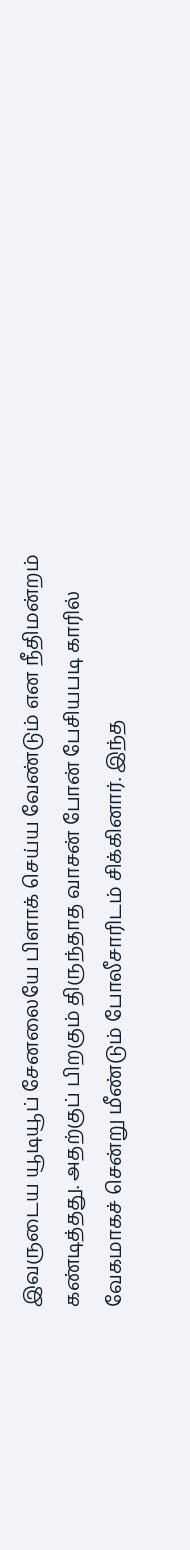இவருடைய யூடியூப் சேனலையே பிளாக் செய்ய வேண்டும் என நீதிமன்றம் கண்டித்தது. அதற்குப் பிறகும் திருந்தாத வாசன் போன் பேசியபடி காரில் வேகமாகச் சென்று மீண்டும் போலீசாரிடம் சிக்கினார். இந்த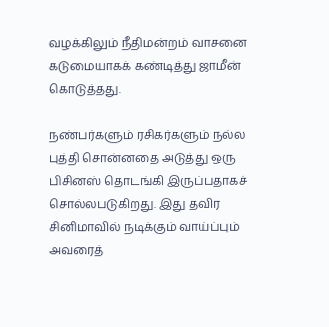வழக்கிலும் நீதிமன்றம் வாசனை கடுமையாகக் கண்டித்து ஜாமீன் கொடுத்தது.

நண்பர்களும் ரசிகர்களும் நல்ல புத்தி சொன்னதை அடுத்து ஒரு பிசினஸ் தொடங்கி இருப்பதாகச் சொல்லபடுகிறது. இது தவிர சினிமாவில் நடிக்கும் வாய்ப்பும் அவரைத்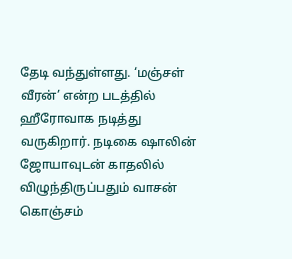தேடி வந்துள்ளது. ‘மஞ்சள் வீரன்’ என்ற படத்தில் ஹீரோவாக நடித்து வருகிறார். நடிகை ஷாலின் ஜோயாவுடன் காதலில் விழுந்திருப்பதும் வாசன் கொஞ்சம்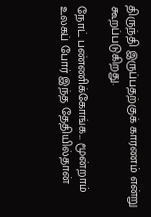திருந்தி இருப்பதற்குக் காரணம் என்று கூறப்படுகிறது.

நோட் பண்ணிக்கோங்க... மூன்றாம் உலகப் போர் இந்த தேதியில்தான்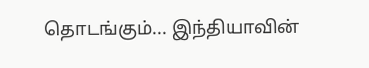தொடங்கும்... இந்தியாவின்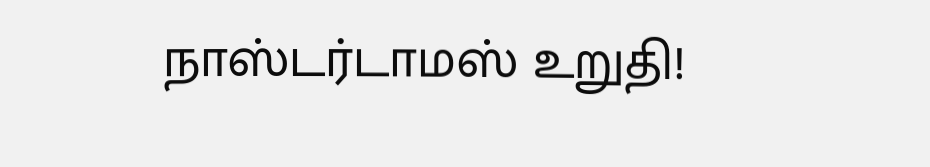நாஸ்டர்டாமஸ் உறுதி!